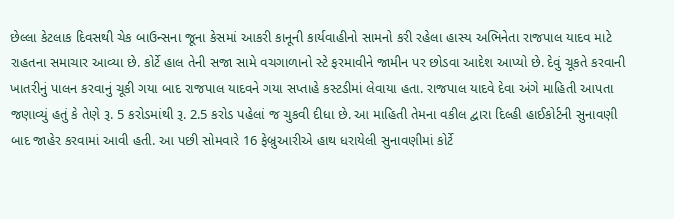છેલ્લા કેટલાક દિવસથી ચેક બાઉન્સના જૂના કેસમાં આકરી કાનૂની કાર્યવાહીનો સામનો કરી રહેલા હાસ્ય અભિનેતા રાજપાલ યાદવ માટે રાહતના સમાચાર આવ્યા છે. કોર્ટે હાલ તેની સજા સામે વચગાળાનો સ્ટે ફરમાવીને જામીન પર છોડવા આદેશ આપ્યો છે. દેવું ચૂકતે કરવાની ખાતરીનું પાલન કરવાનું ચૂકી ગયા બાદ રાજપાલ યાદવને ગયા સપ્તાહે કસ્ટડીમાં લેવાયા હતા. રાજપાલ યાદવે દેવા અંગે માહિતી આપતા જણાવ્યું હતું કે તેણે રૂ. 5 કરોડમાંથી રૂ. 2.5 કરોડ પહેલાં જ ચુકવી દીધા છે. આ માહિતી તેમના વકીલ દ્વારા દિલ્હી હાઈકોર્ટની સુનાવણી બાદ જાહેર કરવામાં આવી હતી. આ પછી સોમવારે 16 ફેબ્રુઆરીએ હાથ ધરાયેલી સુનાવણીમાં કોર્ટે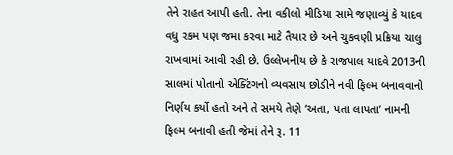તેને રાહત આપી હતી. તેના વકીલો મીડિયા સામે જણાવ્યું કે યાદવ વધુ રકમ પણ જમા કરવા માટે તૈયાર છે અને ચુકવણી પ્રક્રિયા ચાલુ રાખવામાં આવી રહી છે. ઉલ્લેખનીય છે કે રાજપાલ યાદવે 2013ની સાલમાં પોતાનો એક્ટિંગનો વ્યવસાય છોડીને નવી ફિલ્મ બનાવવાનો નિર્ણય કર્યો હતો અને તે સમયે તેણે ‘અતા, પતા લાપતા’ નામની ફિલ્મ બનાવી હતી જેમાં તેને રૂ. 11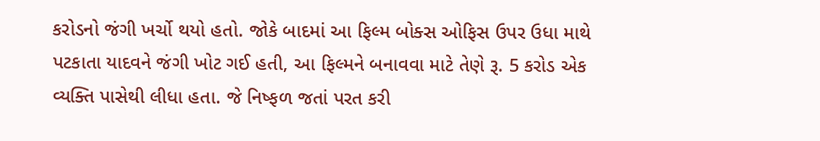કરોડનો જંગી ખર્ચો થયો હતો. જોકે બાદમાં આ ફિલ્મ બોક્સ ઓફિસ ઉપર ઉધા માથે પટકાતા યાદવને જંગી ખોટ ગઈ હતી, આ ફિલ્મને બનાવવા માટે તેણે રૂ. 5 કરોડ એક વ્યક્તિ પાસેથી લીધા હતા. જે નિષ્ફળ જતાં પરત કરી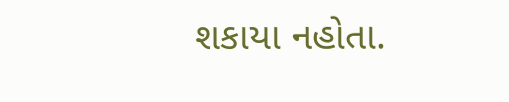શકાયા નહોતા.